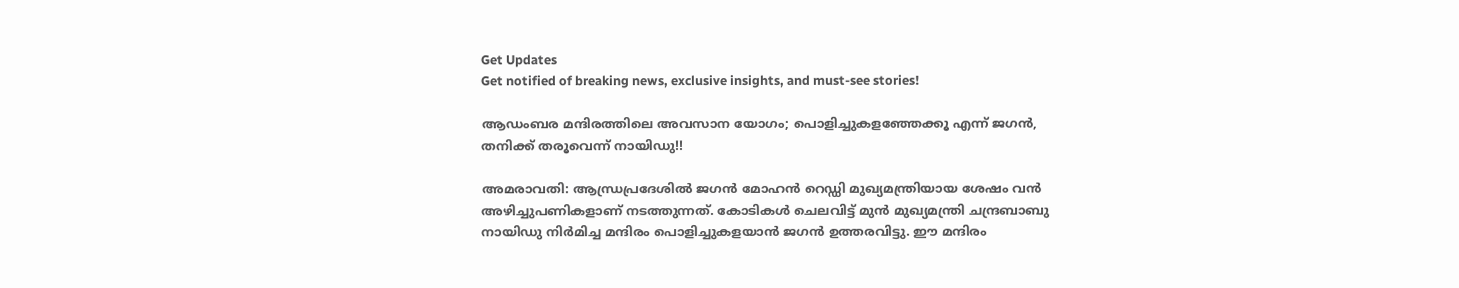Get Updates
Get notified of breaking news, exclusive insights, and must-see stories!

ആഡംബര മന്ദിരത്തിലെ അവസാന യോഗം; പൊളിച്ചുകളഞ്ഞേക്കൂ എന്ന് ജഗന്‍, തനിക്ക് തരൂവെന്ന് നായിഡു!!

അമരാവതി: ആന്ധ്രപ്രദേശില്‍ ജഗന്‍ മോഹന്‍ റെഡ്ഡി മുഖ്യമന്ത്രിയായ ശേഷം വന്‍ അഴിച്ചുപണികളാണ് നടത്തുന്നത്. കോടികള്‍ ചെലവിട്ട് മുന്‍ മുഖ്യമന്ത്രി ചന്ദ്രബാബു നായിഡു നിര്‍മിച്ച മന്ദിരം പൊളിച്ചുകളയാന്‍ ജഗന്‍ ഉത്തരവിട്ടു. ഈ മന്ദിരം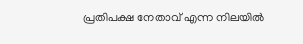പ്രതിപക്ഷ നേതാവ് എന്ന നിലയില്‍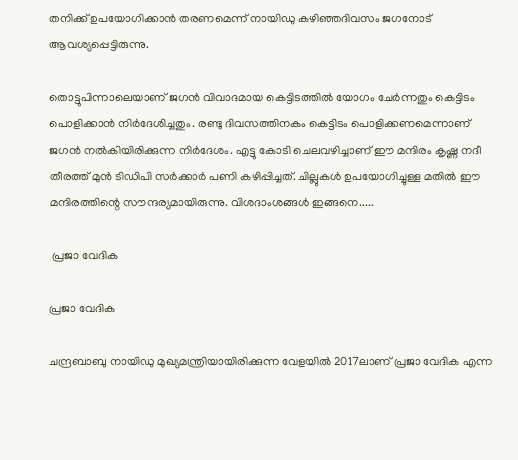തനിക്ക് ഉപയോഗിക്കാന്‍ തരണമെന്ന് നായിഡു കഴിഞ്ഞദിവസം ജഗനോട് ആവശ്യപ്പെട്ടിരുന്നു.

തൊട്ടുപിന്നാലെയാണ് ജഗന്‍ വിവാദമായ കെട്ടിടത്തില്‍ യോഗം ചേര്‍ന്നതും കെട്ടിടം പൊളിക്കാന്‍ നിര്‍ദേശിച്ചതും. രണ്ടു ദിവസത്തിനകം കെട്ടിടം പൊളിക്കണമെന്നാണ് ജഗന്‍ നല്‍കിയിരിക്കുന്ന നിര്‍ദേശം. എട്ടു കോടി ചെലവഴിച്ചാണ് ഈ മന്ദിരം കൃഷ്ണ നദീ തീരത്ത് മുന്‍ ടിഡിപി സര്‍ക്കാര്‍ പണി കഴിപ്പിച്ചത്. ചില്ലുകള്‍ ഉപയോഗിച്ചുള്ള മതില്‍ ഈ മന്ദിരത്തിന്റെ സൗന്ദര്യമായിരുന്നു. വിശദാംശങ്ങള്‍ ഇങ്ങനെ.....

 പ്രജാ വേദിക

പ്രജാ വേദിക

ചന്ദ്രബാബു നായിഡു മുഖ്യമന്ത്രിയായിരിക്കുന്ന വേളയില്‍ 2017ലാണ് പ്രജാ വേദിക എന്ന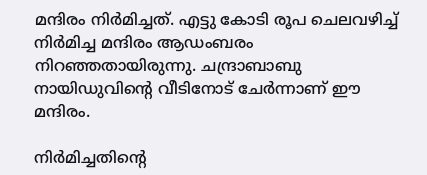മന്ദിരം നിര്‍മിച്ചത്. എട്ടു കോടി രൂപ ചെലവഴിച്ച് നിര്‍മിച്ച മന്ദിരം ആഡംബരം നിറഞ്ഞതായിരുന്നു. ചന്ദ്രാബാബു നായിഡുവിന്റെ വീടിനോട് ചേര്‍ന്നാണ് ഈ മന്ദിരം.

നിര്‍മിച്ചതിന്റെ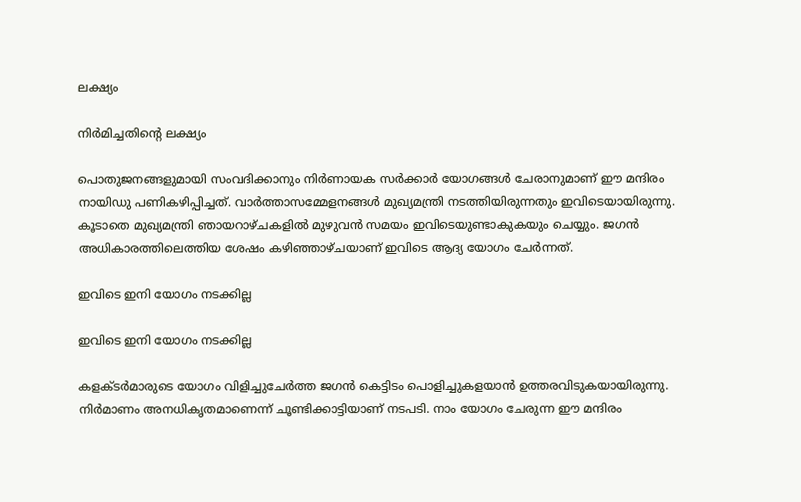ലക്ഷ്യം

നിര്‍മിച്ചതിന്റെ ലക്ഷ്യം

പൊതുജനങ്ങളുമായി സംവദിക്കാനും നിര്‍ണായക സര്‍ക്കാര്‍ യോഗങ്ങള്‍ ചേരാനുമാണ് ഈ മന്ദിരം നായിഡു പണികഴിപ്പിച്ചത്. വാര്‍ത്താസമ്മേളനങ്ങള്‍ മുഖ്യമന്ത്രി നടത്തിയിരുന്നതും ഇവിടെയായിരുന്നു. കൂടാതെ മുഖ്യമന്ത്രി ഞായറാഴ്ചകളില്‍ മുഴുവന്‍ സമയം ഇവിടെയുണ്ടാകുകയും ചെയ്യും. ജഗന്‍ അധികാരത്തിലെത്തിയ ശേഷം കഴിഞ്ഞാഴ്ചയാണ് ഇവിടെ ആദ്യ യോഗം ചേര്‍ന്നത്.

ഇവിടെ ഇനി യോഗം നടക്കില്ല

ഇവിടെ ഇനി യോഗം നടക്കില്ല

കളക്ടര്‍മാരുടെ യോഗം വിളിച്ചുചേര്‍ത്ത ജഗന്‍ കെട്ടിടം പൊളിച്ചുകളയാന്‍ ഉത്തരവിടുകയായിരുന്നു. നിര്‍മാണം അനധികൃതമാണെന്ന് ചൂണ്ടിക്കാട്ടിയാണ് നടപടി. നാം യോഗം ചേരുന്ന ഈ മന്ദിരം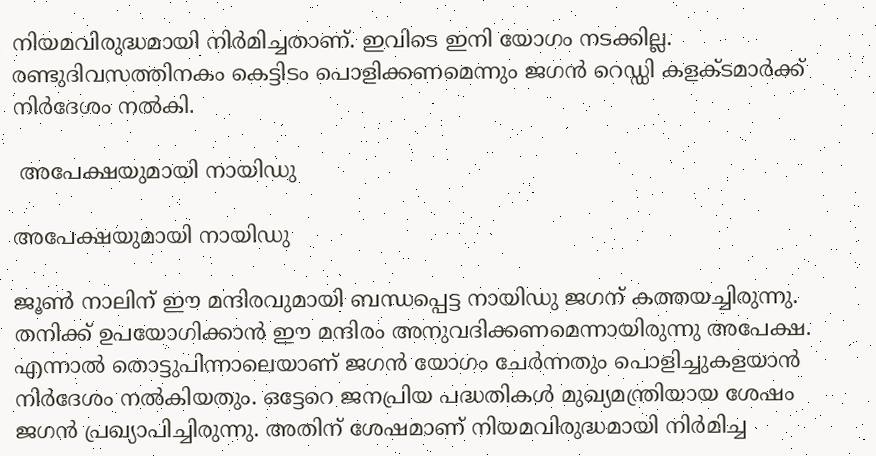നിയമവിരുദ്ധമായി നിര്‍മിച്ചതാണ്. ഇവിടെ ഇനി യോഗം നടക്കില്ല. രണ്ടുദിവസത്തിനകം കെട്ടിടം പൊളിക്കണമെന്നും ജഗന്‍ റെഡ്ഡി കളക്ടമാര്‍ക്ക് നിര്‍ദേശം നല്‍കി.

 അപേക്ഷയുമായി നായിഡു

അപേക്ഷയുമായി നായിഡു

ജൂണ്‍ നാലിന് ഈ മന്ദിരവുമായി ബന്ധപ്പെട്ട നായിഡു ജഗന് കത്തയച്ചിരുന്നു. തനിക്ക് ഉപയോഗിക്കാന്‍ ഈ മന്ദിരം അനുവദിക്കണമെന്നായിരുന്നു അപേക്ഷ. എന്നാല്‍ തൊട്ടുപിന്നാലെയാണ് ജഗന്‍ യോഗം ചേര്‍ന്നതും പൊളിച്ചുകളയാന്‍ നിര്‍ദേശം നല്‍കിയതും. ഒട്ടേറെ ജനപ്രിയ പദ്ധതികള്‍ മുഖ്യമന്ത്രിയായ ശേഷം ജഗന്‍ പ്രഖ്യാപിച്ചിരുന്നു. അതിന് ശേഷമാണ് നിയമവിരുദ്ധമായി നിര്‍മിച്ച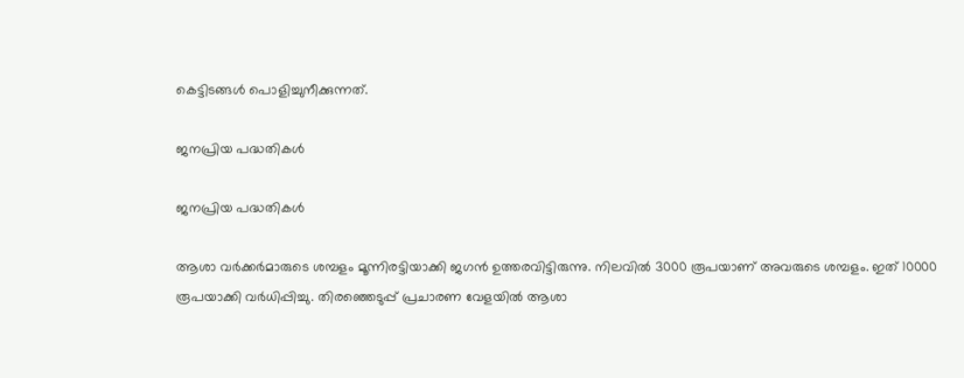കെട്ടിടങ്ങള്‍ പൊളിച്ചുനീക്കുന്നത്.

ജനപ്രിയ പദ്ധതികള്‍

ജനപ്രിയ പദ്ധതികള്‍

ആശാ വര്‍ക്കര്‍മാരുടെ ശമ്പളം മൂന്നിരട്ടിയാക്കി ജഗന്‍ ഉത്തരവിട്ടിരുന്നു. നിലവില്‍ 3000 രൂപയാണ് അവരുടെ ശമ്പളം. ഇത് 10000 രൂപയാക്കി വര്‍ധിപ്പിച്ചു. തിരഞ്ഞെടുപ്പ് പ്രചാരണ വേളയില്‍ ആശാ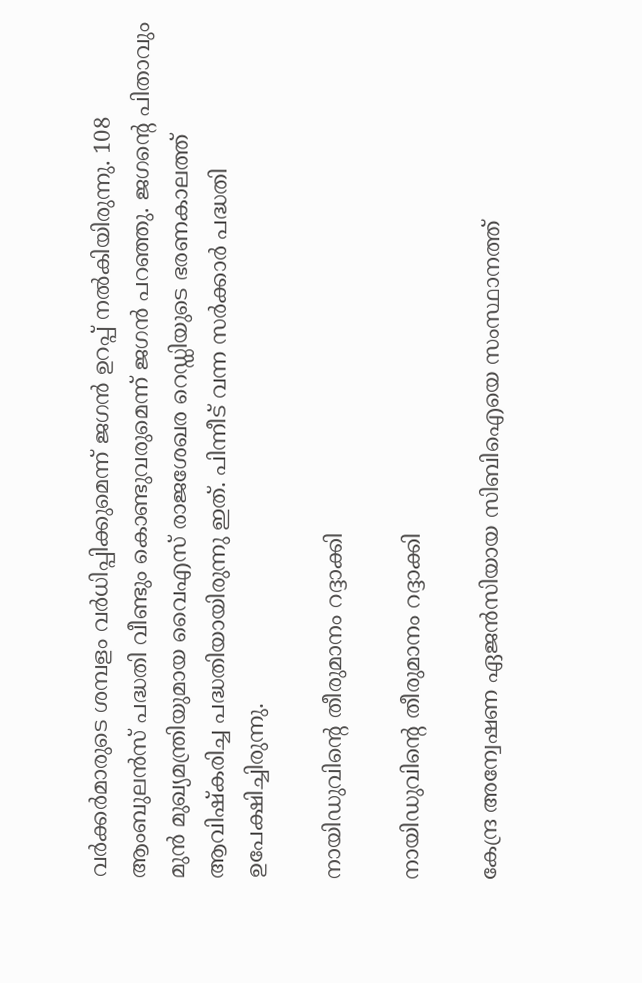വര്‍ക്കര്‍മാരുടെ ശമ്പളം വര്‍ധിപ്പിക്കുമെന്ന് ജഗന്‍ ഉറപ്പ് നല്‍കിയിരുന്നു. 108 ആംബുലന്‍സ് പദ്ധതി വീണ്ടും കൊണ്ടുവരുമെന്ന് ജഗന്‍ പറഞ്ഞു. ജഗന്റെ പിതാവും മുന്‍ മുഖ്യമന്ത്രിയുമായ വൈഎസ് രാജശേഖര റെഡ്ഡിയുടെ ഭരണകാലത്ത് ആവിഷ്‌കരിച്ച പദ്ധതിയായിരുന്നു ഇത്. പിന്നീട് വന്ന സര്‍ക്കാര്‍ പദ്ധതി ഉപേക്ഷിച്ചിരുന്നു.

നായിഡുവിന്റെ തീരുമാനം റദ്ദാക്കി

നായിഡുവിന്റെ തീരുമാനം റദ്ദാക്കി

കേന്ദ്ര അന്വേഷണ ഏജന്‍സിയായ സിബിഐയെ സംസ്ഥാനത്ത്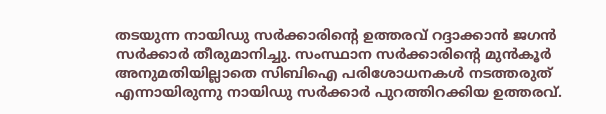തടയുന്ന നായിഡു സര്‍ക്കാരിന്റെ ഉത്തരവ് റദ്ദാക്കാന്‍ ജഗന്‍ സര്‍ക്കാര്‍ തീരുമാനിച്ചു. സംസ്ഥാന സര്‍ക്കാരിന്റെ മുന്‍കൂര്‍ അനുമതിയില്ലാതെ സിബിഐ പരിശോധനകള്‍ നടത്തരുത് എന്നായിരുന്നു നായിഡു സര്‍ക്കാര്‍ പുറത്തിറക്കിയ ഉത്തരവ്.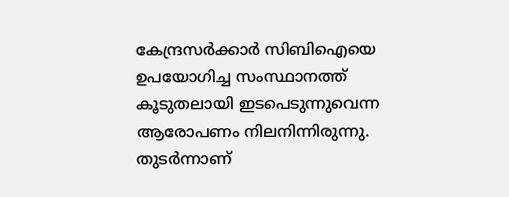കേന്ദ്രസര്‍ക്കാര്‍ സിബിഐയെ ഉപയോഗിച്ച സംസ്ഥാനത്ത് കൂടുതലായി ഇടപെടുന്നുവെന്ന ആരോപണം നിലനിന്നിരുന്നു. തുടര്‍ന്നാണ്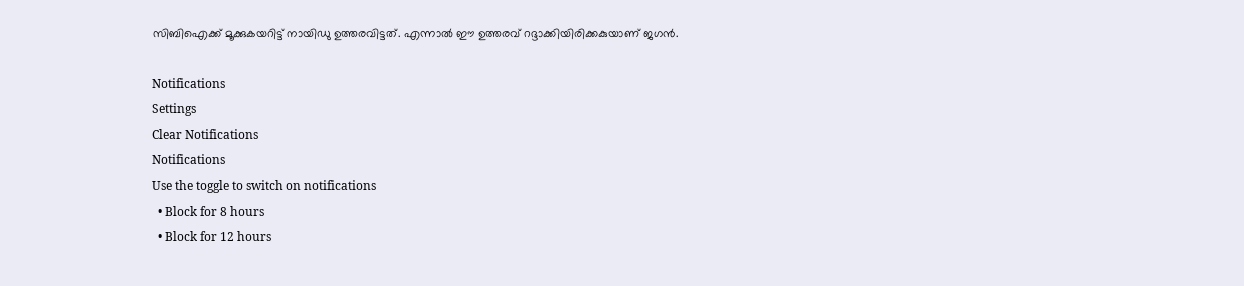സിബിഐക്ക് മൂക്കുകയറിട്ട് നായിഡു ഉത്തരവിട്ടത്. എന്നാല്‍ ഈ ഉത്തരവ് റദ്ദാക്കിയിരിക്കകുയാണ് ജഗന്‍.

Notifications
Settings
Clear Notifications
Notifications
Use the toggle to switch on notifications
  • Block for 8 hours
  • Block for 12 hours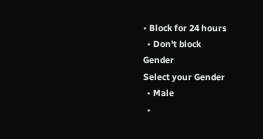• Block for 24 hours
  • Don't block
Gender
Select your Gender
  • Male
  •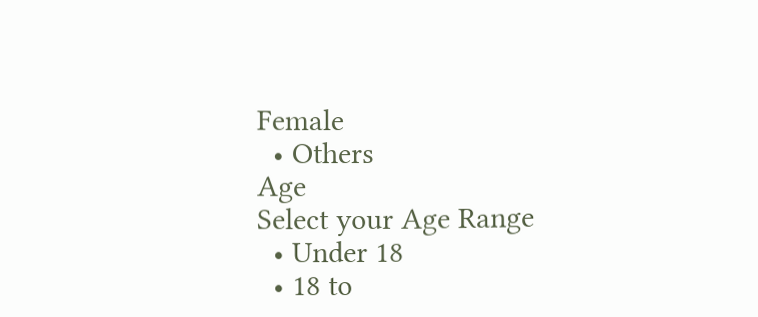Female
  • Others
Age
Select your Age Range
  • Under 18
  • 18 to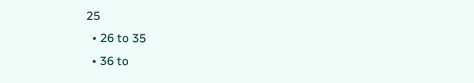25
  • 26 to 35
  • 36 to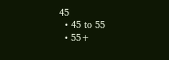45
  • 45 to 55
  • 55+